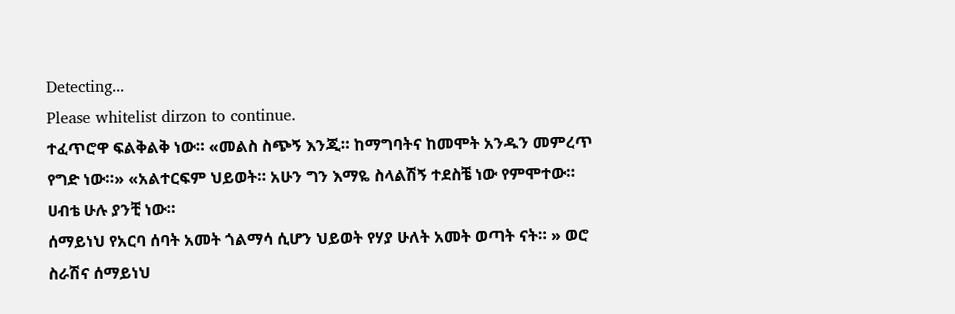Detecting...
Please whitelist dirzon to continue.
ተፈጥሮዋ ፍልቅልቅ ነው። «መልስ ስጭኝ እንጂ። ከማግባትና ከመሞት አንዱን መምረጥ የግድ ነው።» «አልተርፍም ህይወት። አሁን ግን እማዬ ስላልሽኝ ተደስቼ ነው የምሞተው። ሀብቴ ሁሉ ያንቺ ነው።
ሰማይነህ የአርባ ሰባት አመት ጎልማሳ ሲሆን ህይወት የሃያ ሁለት አመት ወጣት ናት። » ወሮ ስራሽና ሰማይነህ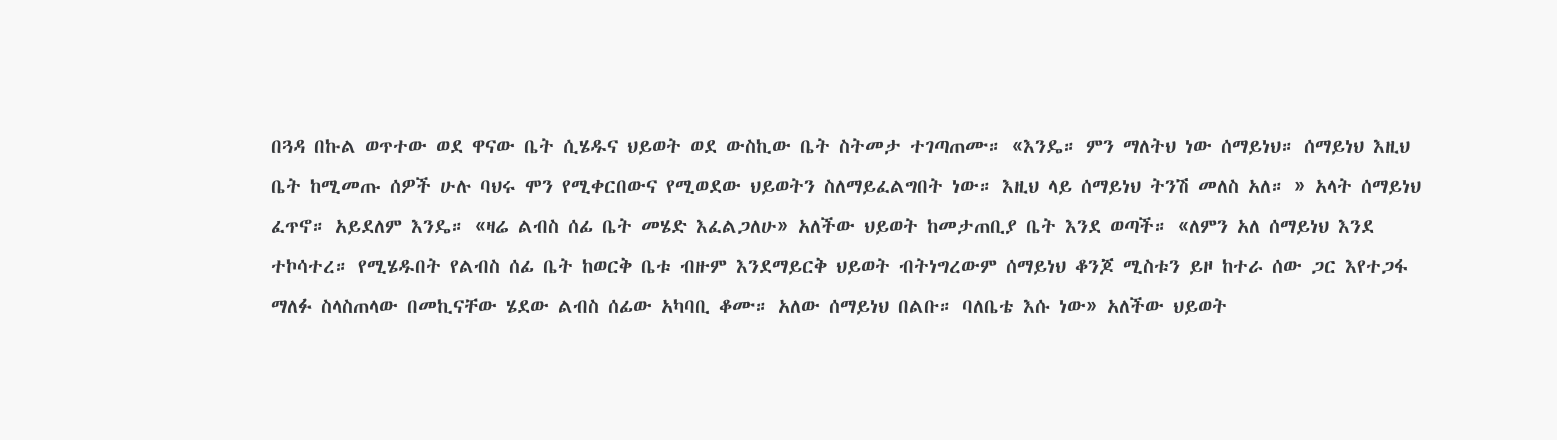በጓዳ በኩል ወጥተው ወደ ዋናው ቤት ሲሄዱና ህይወት ወደ ውስኪው ቤት ስትመታ ተገጣጠሙ። «እንዴ። ምን ማለትህ ነው ሰማይነህ። ሰማይነህ እዚህ ቤት ከሚመጡ ሰዎች ሁሉ ባህሩ ሞን የሚቀርበውና የሚወደው ህይወትን ስለማይፈልግበት ነው። እዚህ ላይ ሰማይነህ ትንሽ መለስ አለ። » አላት ሰማይነህ ፈጥኖ። አይደለም እንዴ። «ዛሬ ልብስ ሰፊ ቤት መሄድ እፈልጋለሁ» አለችው ህይወት ከመታጠቢያ ቤት እንደ ወጣች። «ለምን አለ ሰማይነህ እንደ ተኮሳተረ። የሚሄዱበት የልብስ ሰፊ ቤት ከወርቅ ቤቱ ብዙም እንደማይርቅ ህይወት ብትነግረውም ሰማይነህ ቆንጆ ሚስቱን ይዞ ከተራ ሰው ጋር እየተጋፋ ማለፉ ስላስጠላው በመኪናቸው ሄደው ልብስ ሰፊው አካባቢ ቆሙ። አለው ሰማይነህ በልቡ። ባለቤቴ እሱ ነው» አለችው ህይወት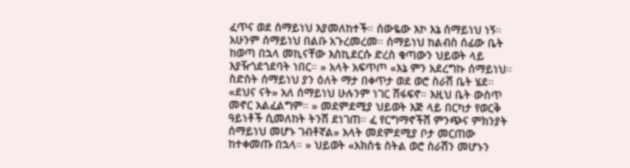ፈጥና ወደ ሰማይነህ እያመለከተች። ሰውዬው እኮ እኔ ሰማይነህ ነኝ። አሁንም ሰማይነህ በልቡ አጉረመረመ። ሰማይነህ ከልብስ ሰፊው ቤት ከወጣ በኋላ መኪናቸው እስኪደርሱ ድረስ ቁጣውን ህይወት ላይ እያዥጎደጎደባት ነበር። » አላት አፍጥጦ «እኔ ምን አደረግኩ ሰማይነህ። ስድስት ሰማይነህ ያን ዕለት ማታ በቀጥታ ወደ ወሮ ስራሽ ቤት ሄደ። «ደህና ናት» አለ ሰማይነህ ሁሉንም ነገር ሸፋፍኖ። እዚህ ቤት ውስጥ መኖር አልፈልግም። » መደምደሚያ ህይወት እጅ ላይ በርካታ የወርቅ ዓይነቶች ሲመለከት ትንሽ ደነገጠ። ፈ የርግማኖችሽ ምንጭና ምክንያት ሰማይነህ መሆኑ ገብቶኛል» አላት መደምደሚያ ቦታ መርጠው ከተቀመጡ በኋላ። » ህይወት «አክስቴ ስትል ወሮ ስራሽን መሆኑን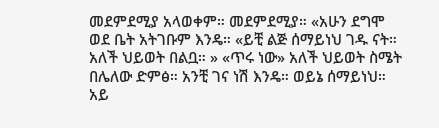መደምደሚያ አላወቀም። መደምደሚያ። «አሁን ደግሞ ወደ ቤት አትገቡም እንዴ። «ይቺ ልጅ ሰማይነህ ገዱ ናት። አለች ህይወት በልቧ። » «ጥሩ ነው» አለች ህይወት ስሜት በሌለው ድምፅ። አንቺ ገና ነሽ እንዴ። ወይኔ ሰማይነህ። አይ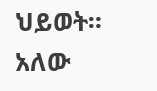ህይወት። አለው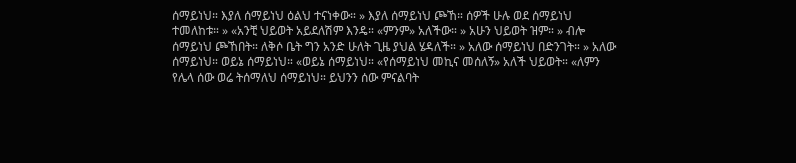ሰማይነህ። እያለ ሰማይነህ ዕልህ ተናነቀው። » እያለ ሰማይነህ ጮኸ። ሰዎች ሁሉ ወደ ሰማይነህ ተመለከቱ። » «አንቺ ህይወት አይደለሽም እንዴ። «ምንም» አለችው። » አሁን ህይወት ዝም። » ብሎ ሰማይነህ ጮኸበት። ለቅሶ ቤት ግን አንድ ሁለት ጊዜ ያህል ሄዳለች። » አለው ሰማይነህ በድንገት። » አለው ሰማይነህ። ወይኔ ሰማይነህ። «ወይኔ ሰማይነህ። «የሰማይነህ መኪና መሰለኝ» አለች ህይወት። «ለምን የሌላ ሰው ወሬ ትሰማለህ ሰማይነህ። ይህንን ሰው ምናልባት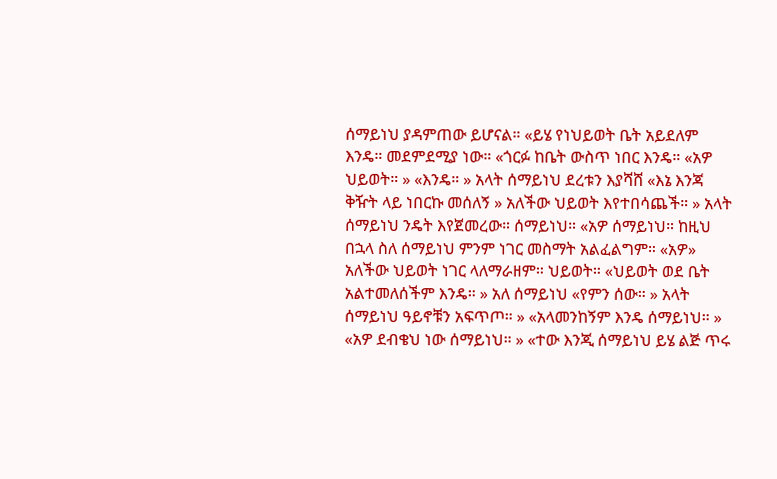ሰማይነህ ያዳምጠው ይሆናል። «ይሄ የነህይወት ቤት አይደለም እንዴ። መደምደሚያ ነው። «ጎርፉ ከቤት ውስጥ ነበር እንዴ። «አዎ ህይወት። » «እንዴ። » አላት ሰማይነህ ደረቱን እያሻሸ «እኔ እንጃ ቅዥት ላይ ነበርኩ መሰለኝ » አለችው ህይወት እየተበሳጨች። » አላት ሰማይነህ ንዴት እየጀመረው። ሰማይነህ። «አዎ ሰማይነህ። ከዚህ በኋላ ስለ ሰማይነህ ምንም ነገር መስማት አልፈልግም። «አዎ» አለችው ህይወት ነገር ላለማራዘም። ህይወት። «ህይወት ወደ ቤት አልተመለሰችም እንዴ። » አለ ሰማይነህ «የምን ሰው። » አላት ሰማይነህ ዓይኖቹን አፍጥጦ። » «አላመንከኝም እንዴ ሰማይነህ። » «አዎ ደብቄህ ነው ሰማይነህ። » «ተው እንጂ ሰማይነህ ይሄ ልጅ ጥሩ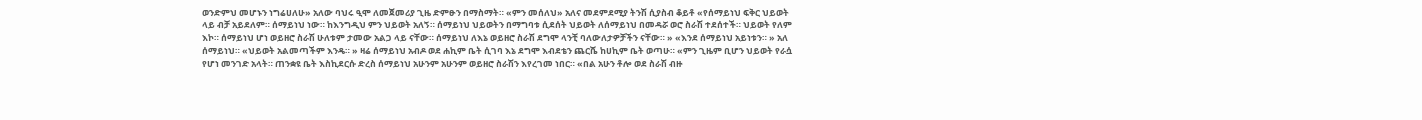ወንድምህ መሆኑን ነግሬሀለሁ» አለው ባህሩ ዒሞ ለመጀመሪያ ጊዜ ድምፁን በማስማት። «ምን መሰለህ» አለና መደምደሚያ ትንሽ ሲያስብ ቆይቶ «የሰማይነህ ፍቅር ህይወት ላይ ብቻ አይደለም። ሰማይነህ ነው። ከእንግዲህ ምን ህይወት አለኝ። ሰማይነህ ህይወትን በማግባቱ ሲደሰት ህይወት ለሰማይነህ በመዳሯ ወሮ ስራሽ ተደሰተች። ህይወት የለም እኮ። ሰማይነህ ሆነ ወይዘሮ ስራሽ ሁለቱም ታመው አልጋ ላይ ናቸው። ሰማይነህ ለእኔ ወይዘሮ ስራሽ ደግሞ ላንቺ ባለውለታዎቻችን ናቸው። » «እንደ ሰማይነህ አይነቱን። » አለ ሰማይነህ። «ህይወት አልመጣችም እንዴ። » ዛሬ ሰማይነህ አብዶ ወደ ሐኪም ቤት ሲገባ እኔ ደግሞ እብደቴን ጨርሼ ከሀኪም ቤት ወጣሁ። «ምን ጊዜም ቢሆን ህይወት የራሷ የሆነ መንገድ አላት። ጠንቋዩ ቤት እስኪደርሱ ድረስ ሰማይነህ አሁንም አሁንም ወይዘሮ ስራሽን እየረገመ ነበር። «በል አሁን ቶሎ ወደ ስራሽ ብዙ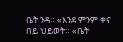ቤት ንዳ። «እንደ ምንም ቀና በይ ህይወት። «ቤት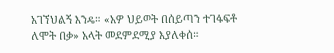አገኘህልኝ እንዴ። «አዎ ህይወት በሰይጣን ተገፋፍቶ ለሞት በቃ» አላት መደምደሚያ እያለቀሰ።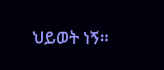ህይወት ነኝ።